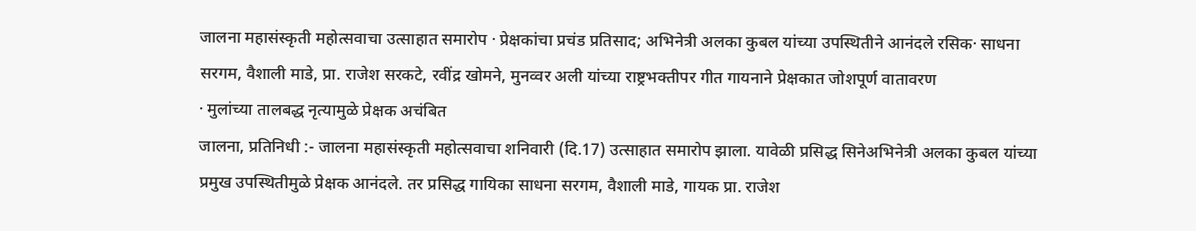जालना महासंस्कृती महोत्सवाचा उत्साहात समारोप · प्रेक्षकांचा प्रचंड प्रतिसाद; अभिनेत्री अलका कुबल यांच्या उपस्थितीने आनंदले रसिक· साधना सरगम, वैशाली माडे, प्रा. राजेश सरकटे, रवींद्र खोमने, मुनव्वर अली यांच्या राष्ट्रभक्तीपर गीत गायनाने प्रेक्षकात जोशपूर्ण वातावरण
· मुलांच्या तालबद्ध नृत्यामुळे प्रेक्षक अचंबित
जालना, प्रतिनिधी :- जालना महासंस्कृती महोत्सवाचा शनिवारी (दि.17) उत्साहात समारोप झाला. यावेळी प्रसिद्ध सिनेअभिनेत्री अलका कुबल यांच्या प्रमुख उपस्थितीमुळे प्रेक्षक आनंदले. तर प्रसिद्ध गायिका साधना सरगम, वैशाली माडे, गायक प्रा. राजेश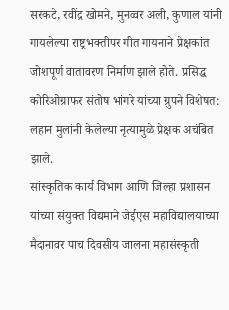सरकटे, रवींद्र खोमने, मुनव्वर अली, कुणाल यांनी गायलेल्या राष्ट्रभक्तीपर गीत गायनाने प्रेक्षकांत जोशपूर्ण वातावरण निर्माण झाले होते. प्रसिद्ध कोरिओग्राफर संतोष भांगरे यांच्या ग्रुपने विशेषत: लहान मुलांनी केलेल्या नृत्यामुळे प्रेक्षक अचंबित झाले.
सांस्कृतिक कार्य विभाग आणि जिल्हा प्रशासन यांच्या संयुक्त विद्यमाने जेईएस महाविद्यालयाच्या मैदानावर पाच दिवसीय जालना महासंस्कृती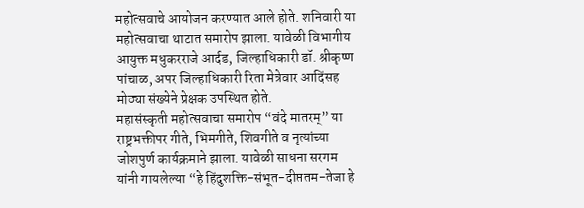महोत्सवाचे आयोजन करण्यात आले होते. शनिवारी या महोत्सवाचा थाटात समारोप झाला. यावेळी विभागीय आयुक्त मधुकरराजे आर्दड, जिल्हाधिकारी डॉ. श्रीकृष्ण पांचाळ, अपर जिल्हाधिकारी रिता मेत्रेवार आदिंसह मोठ्या संख्येने प्रेक्षक उपस्थित होते.
महासंस्कृती महोत्सवाचा समारोप “वंदे मातरम्” या राष्ट्रभक्तीपर गीते, भिमगीते, शिवगीते व नृत्यांच्या जोशपुर्ण कार्यक्रमाने झाला. यावेळी साधना सरगम यांनी गायलेल्या “हे हिंदुशक्ति-संभूत-दीप्ततम-तेजा हे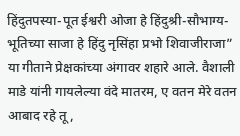हिंदुतपस्या-पूत ईश्वरी ओजा हे हिंदुश्री-सौभाग्य-भूतिच्या साजा हे हिंदु नृसिंहा प्रभो शिवाजीराजा” या गीताने प्रेक्षकांच्या अंगावर शहारे आले. वैशाली माडे यांनी गायलेल्या वंदे मातरम, ए वतन मेरे वतन आबाद रहे तू,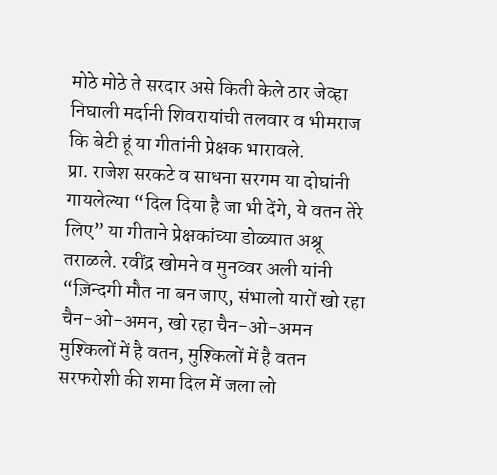मोठे मोठे ते सरदार असे किती केले ठार जेव्हा निघाली मर्दानी शिवरायांची तलवार व भीमराज कि बेटी हूं या गीतांनी प्रेक्षक भारावले.
प्रा. राजेश सरकटे व साधना सरगम या दोघांनी गायलेल्या “दिल दिया है जा भी देंगे, ये वतन तेरे लिए” या गीताने प्रेक्षकांच्या डोळ्यात अश्रू तराळले. रवींद्र खोमने व मुनव्वर अली यांनी “ज़िन्दगी मौत ना बन जाए, संभालो यारों खो रहा चैन-ओ-अमन, खो रहा चैन-ओ-अमन मुश्किलों में है वतन, मुश्किलों में है वतन
सरफरोशी की शमा दिल में जला लो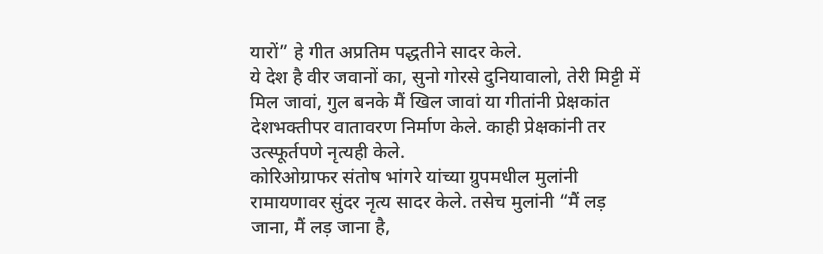यारों” हे गीत अप्रतिम पद्धतीने सादर केले.
ये देश है वीर जवानों का, सुनो गोरसे दुनियावालो, तेरी मिट्टी में मिल जावां, गुल बनके मैं खिल जावां या गीतांनी प्रेक्षकांत देशभक्तीपर वातावरण निर्माण केले. काही प्रेक्षकांनी तर उत्स्फूर्तपणे नृत्यही केले.
कोरिओग्राफर संतोष भांगरे यांच्या ग्रुपमधील मुलांनी रामायणावर सुंदर नृत्य सादर केले. तसेच मुलांनी “मैं लड़ जाना, मैं लड़ जाना है,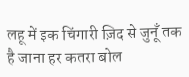लहू में इक चिंगारी ज़िद से जुनूँ तक है जाना हर कतरा बोल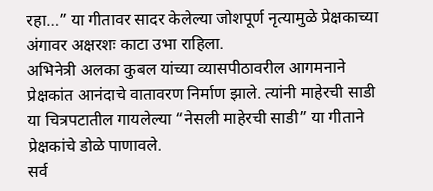रहा…” या गीतावर सादर केलेल्या जोशपूर्ण नृत्यामुळे प्रेक्षकाच्या अंगावर अक्षरशः काटा उभा राहिला.
अभिनेत्री अलका कुबल यांच्या व्यासपीठावरील आगमनाने प्रेक्षकांत आनंदाचे वातावरण निर्माण झाले. त्यांनी माहेरची साडी या चित्रपटातील गायलेल्या “नेसली माहेरची साडी” या गीताने प्रेक्षकांचे डोळे पाणावले.
सर्व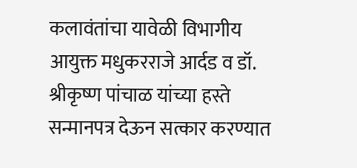कलावंतांचा यावेळी विभागीय आयुक्त मधुकरराजे आर्दड व डॉ. श्रीकृष्ण पांचाळ यांच्या हस्ते सन्मानपत्र देऊन सत्कार करण्यात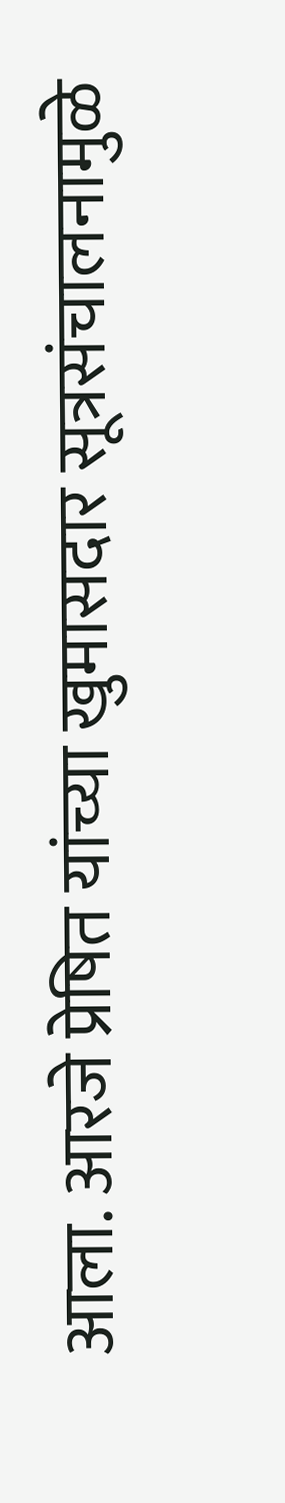आला. आरजे प्रेषित यांच्या खुमासदार सूत्रसंचालनामुळे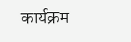कार्यक्रम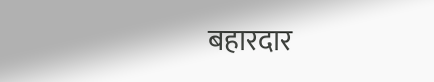बहारदार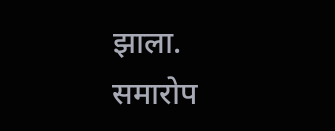झाला. समारोप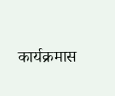कार्यक्रमास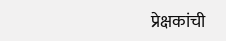प्रेक्षकांची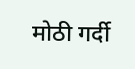मोठी गर्दी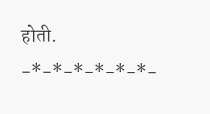होती.
-*-*-*-*-*-*-